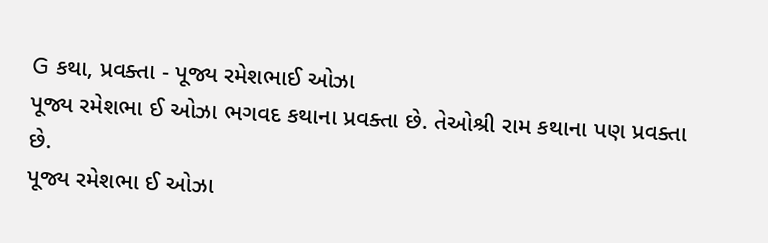G કથા, પ્રવક્તા - પૂજ્ય રમેશભાઈ ઓઝા
પૂજ્ય રમેશભા ઈ ઓઝા ભગવદ કથાના પ્રવક્તા છે. તેઓશ્રી રામ કથાના પણ પ્રવક્તા છે.
પૂજ્ય રમેશભા ઈ ઓઝા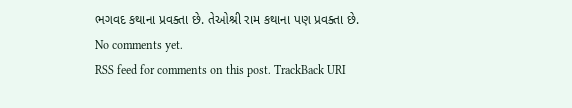ભગવદ કથાના પ્રવક્તા છે. તેઓશ્રી રામ કથાના પણ પ્રવક્તા છે.
No comments yet.
RSS feed for comments on this post. TrackBack URI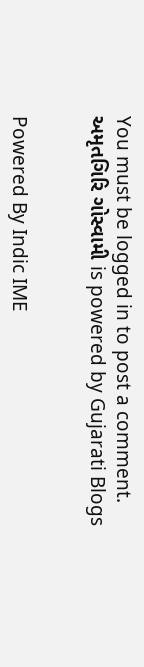You must be logged in to post a comment.
અમૃતગિરિ ગોસ્વામી is powered by Gujarati Blogs


Powered By Indic IME